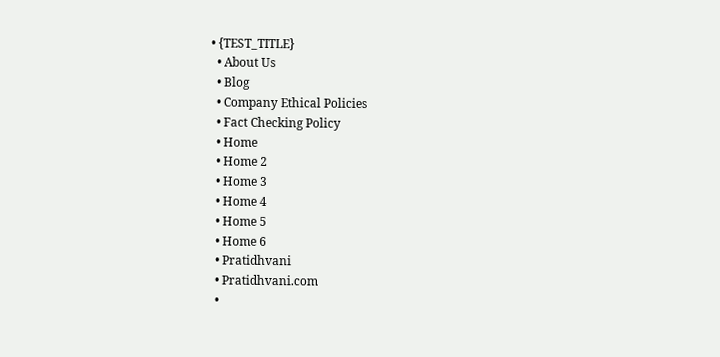• {TEST_TITLE}
  • About Us
  • Blog
  • Company Ethical Policies
  • Fact Checking Policy
  • Home
  • Home 2
  • Home 3
  • Home 4
  • Home 5
  • Home 6
  • Pratidhvani
  • Pratidhvani.com
  •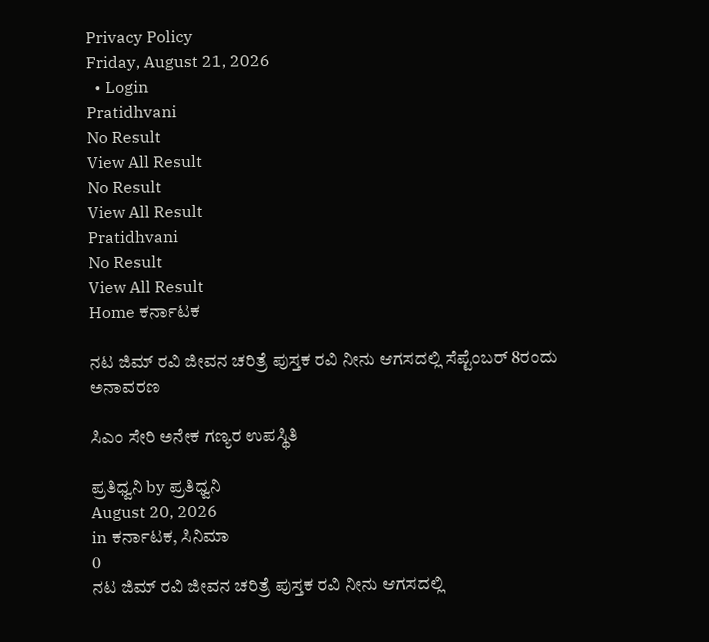Privacy Policy
Friday, August 21, 2026
  • Login
Pratidhvani
No Result
View All Result
No Result
View All Result
Pratidhvani
No Result
View All Result
Home ಕರ್ನಾಟಕ

ನಟ ಜಿಮ್‌ ರವಿ ಜೀವನ ಚರಿತ್ರೆ ಪುಸ್ತಕ ರವಿ ನೀನು ಆಗಸದಲ್ಲಿ ಸೆಪ್ಟೆಂಬರ್‌ 8ರಂದು ಅನಾವರಣ

ಸಿಎಂ ಸೇರಿ ಅನೇಕ ಗಣ್ಯರ ಉಪಸ್ಥಿತಿ

ಪ್ರತಿಧ್ವನಿ by ಪ್ರತಿಧ್ವನಿ
August 20, 2026
in ಕರ್ನಾಟಕ, ಸಿನಿಮಾ
0
ನಟ ಜಿಮ್‌ ರವಿ ಜೀವನ ಚರಿತ್ರೆ ಪುಸ್ತಕ ರವಿ ನೀನು ಆಗಸದಲ್ಲಿ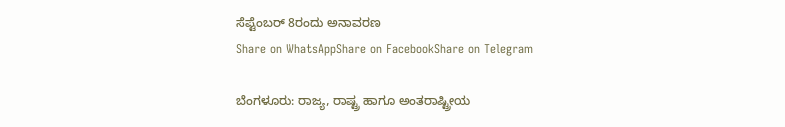ಸೆಪ್ಟೆಂಬರ್‌ 8ರಂದು ಅನಾವರಣ
Share on WhatsAppShare on FacebookShare on Telegram

ಬೆಂಗಳೂರು: ರಾಜ್ಯ, ರಾಷ್ಟ್ರ ಹಾಗೂ ಅಂತರಾಷ್ಟ್ರೀಯ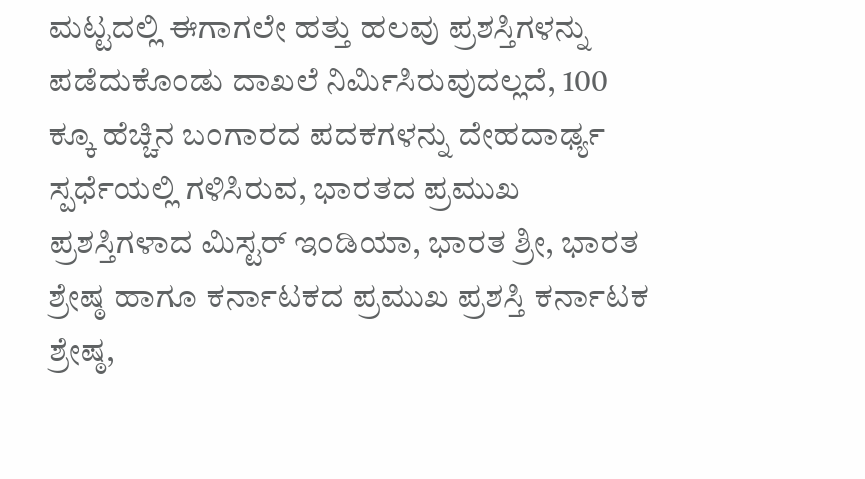ಮಟ್ಟದಲ್ಲಿ ಈಗಾಗಲೇ ಹತ್ತು ಹಲವು ಪ್ರಶಸ್ತಿಗಳನ್ನು ಪಡೆದುಕೊಂಡು ದಾಖಲೆ ನಿರ್ಮಿಸಿರುವುದಲ್ಲದೆ, 100 ಕ್ಕೂ ಹೆಚ್ಚಿನ ಬಂಗಾರದ ಪದಕಗಳನ್ನು ದೇಹದಾರ್ಢ್ಯ ಸ್ಪರ್ಧೆಯಲ್ಲಿ ಗಳಿಸಿರುವ, ಭಾರತದ ಪ್ರಮುಖ ಪ್ರಶಸ್ತಿಗಳಾದ ಮಿಸ್ಟರ್ ಇಂಡಿಯಾ, ಭಾರತ ಶ್ರೀ, ಭಾರತ ಶ್ರೇಷ್ಠ ಹಾಗೂ ಕರ್ನಾಟಕದ ಪ್ರಮುಖ ಪ್ರಶಸ್ತಿ ಕರ್ನಾಟಕ ಶ್ರೇಷ್ಠ,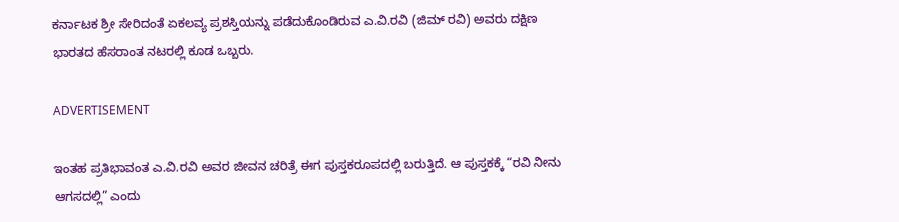ಕರ್ನಾಟಕ ಶ್ರೀ ಸೇರಿದಂತೆ ಏಕಲವ್ಯ ಪ್ರಶಸ್ತಿಯನ್ನು ಪಡೆದುಕೊಂಡಿರುವ ಎ.ವಿ.ರವಿ (ಜಿಮ್ ರವಿ) ಅವರು ದಕ್ಷಿಣ ಭಾರತದ ಹೆಸರಾಂತ ನಟರಲ್ಲಿ ಕೂಡ ಒಬ್ಬರು.

ADVERTISEMENT

ಇಂತಹ ಪ್ರತಿಭಾವಂತ ಎ.ವಿ.ರವಿ ಅವರ ಜೀವನ ಚರಿತ್ರೆ ಈಗ ಪುಸ್ತಕರೂಪದಲ್ಲಿ ಬರುತ್ತಿದೆ. ಆ ಪುಸ್ತಕಕ್ಕೆ “ರವಿ ನೀನು ಆಗಸದಲ್ಲಿ” ಎಂದು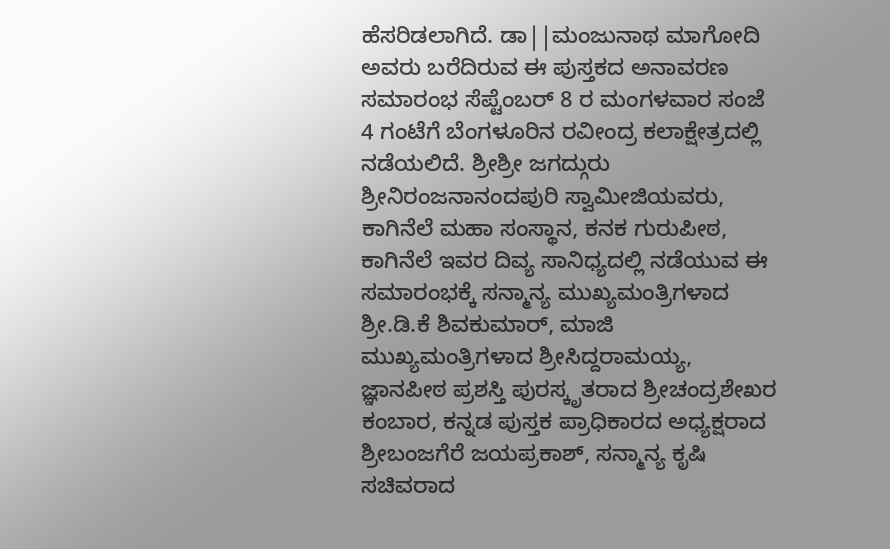ಹೆಸರಿಡಲಾಗಿದೆ. ಡಾ||ಮಂಜುನಾಥ ಮಾಗೋದಿ ಅವರು ಬರೆದಿರುವ ಈ ಪುಸ್ತಕದ ಅನಾವರಣ ಸಮಾರಂಭ ಸೆಪ್ಟೆಂಬರ್ 8 ರ ಮಂಗಳವಾರ ಸಂಜೆ 4 ಗಂಟೆಗೆ ಬೆಂಗಳೂರಿನ ರವೀಂದ್ರ ಕಲಾಕ್ಷೇತ್ರದಲ್ಲಿ ನಡೆಯಲಿದೆ. ಶ್ರೀಶ್ರೀ ಜಗದ್ಗುರು ಶ್ರೀನಿರಂಜನಾನಂದಪುರಿ ಸ್ವಾಮೀಜಿಯವರು, ಕಾಗಿನೆಲೆ ಮಹಾ ಸಂಸ್ಥಾನ, ಕನಕ ಗುರುಪೀಠ, ಕಾಗಿನೆಲೆ ಇವರ ದಿವ್ಯ ಸಾನಿಧ್ಯದಲ್ಲಿ ನಡೆಯುವ ಈ ಸಮಾರಂಭಕ್ಕೆ ಸನ್ಮಾನ್ಯ ಮುಖ್ಯಮಂತ್ರಿಗಳಾದ ಶ್ರೀ.ಡಿ.ಕೆ ಶಿವಕುಮಾರ್, ಮಾಜಿ ಮುಖ್ಯಮಂತ್ರಿಗಳಾದ ಶ್ರೀಸಿದ್ದರಾಮಯ್ಯ, ಜ್ಞಾನಪೀಠ ಪ್ರಶಸ್ತಿ ಪುರಸ್ಕೃತರಾದ ಶ್ರೀಚಂದ್ರಶೇಖರ ಕಂಬಾರ, ಕನ್ನಡ ಪುಸ್ತಕ ಪ್ರಾಧಿಕಾರದ ಅಧ್ಯಕ್ಷರಾದ ಶ್ರೀಬಂಜಗೆರೆ ಜಯಪ್ರಕಾಶ್, ಸನ್ಮಾನ್ಯ ಕೃಷಿ ಸಚಿವರಾದ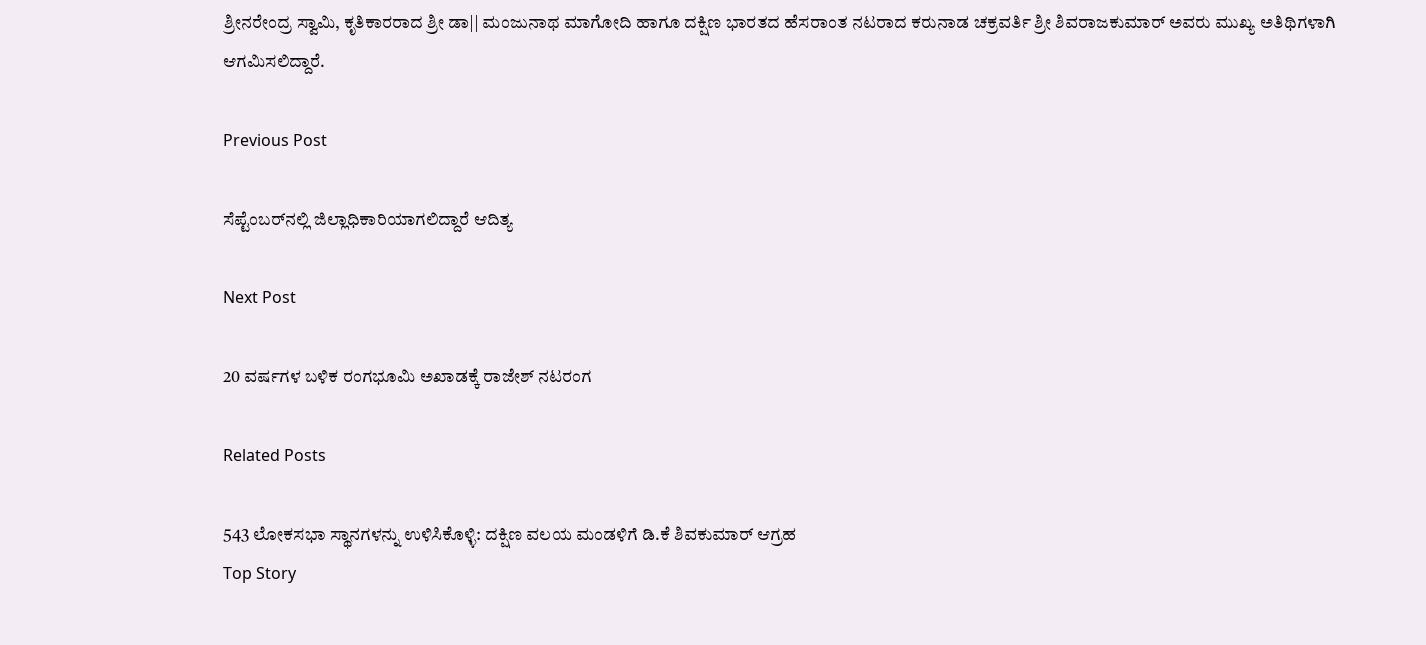ಶ್ರೀನರೇಂದ್ರ ಸ್ವಾಮಿ, ಕೃತಿಕಾರರಾದ ಶ್ರೀ ಡಾ|| ಮಂಜುನಾಥ ಮಾಗೋದಿ ಹಾಗೂ ದಕ್ಷಿಣ ಭಾರತದ ಹೆಸರಾಂತ ನಟರಾದ ಕರುನಾಡ ಚಕ್ರವರ್ತಿ ಶ್ರೀ ಶಿವರಾಜಕುಮಾರ್ ಅವರು ಮುಖ್ಯ ಅತಿಥಿಗಳಾಗಿ ಆಗಮಿಸಲಿದ್ದಾರೆ.

Previous Post

ಸೆಪ್ಟೆಂಬರ್‌ನಲ್ಲಿ ಜಿಲ್ಲಾಧಿಕಾರಿಯಾಗಲಿದ್ದಾರೆ ಆದಿತ್ಯ

Next Post

20 ವರ್ಷಗಳ ಬಳಿಕ ರಂಗಭೂಮಿ ಅಖಾಡಕ್ಕೆ ರಾಜೇಶ್ ನಟರಂಗ

Related Posts

543 ಲೋಕಸಭಾ ಸ್ಥಾನಗಳನ್ನು ಉಳಿಸಿಕೊಳ್ಳಿ: ದಕ್ಷಿಣ ವಲಯ ಮಂಡಳಿಗೆ ಡಿ.ಕೆ ಶಿವಕುಮಾರ್ ಆಗ್ರಹ
Top Story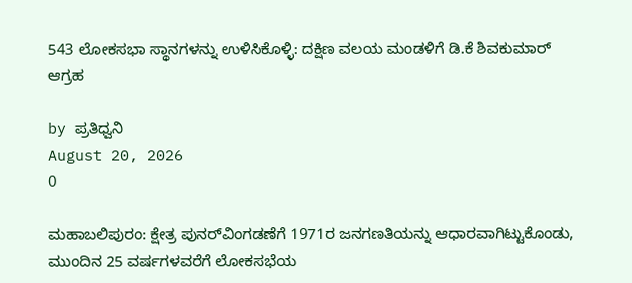543 ಲೋಕಸಭಾ ಸ್ಥಾನಗಳನ್ನು ಉಳಿಸಿಕೊಳ್ಳಿ: ದಕ್ಷಿಣ ವಲಯ ಮಂಡಳಿಗೆ ಡಿ.ಕೆ ಶಿವಕುಮಾರ್ ಆಗ್ರಹ

by ಪ್ರತಿಧ್ವನಿ
August 20, 2026
0

ಮಹಾಬಲಿಪುರಂ: ಕ್ಷೇತ್ರ ಪುನರ್‌ವಿಂಗಡಣೆಗೆ 1971ರ ಜನಗಣತಿಯನ್ನು ಆಧಾರವಾಗಿಟ್ಟುಕೊಂಡು, ಮುಂದಿನ 25 ವರ್ಷಗಳವರೆಗೆ ಲೋಕಸಭೆಯ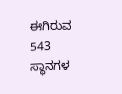ಈಗಿರುವ 543 ಸ್ಥಾನಗಳ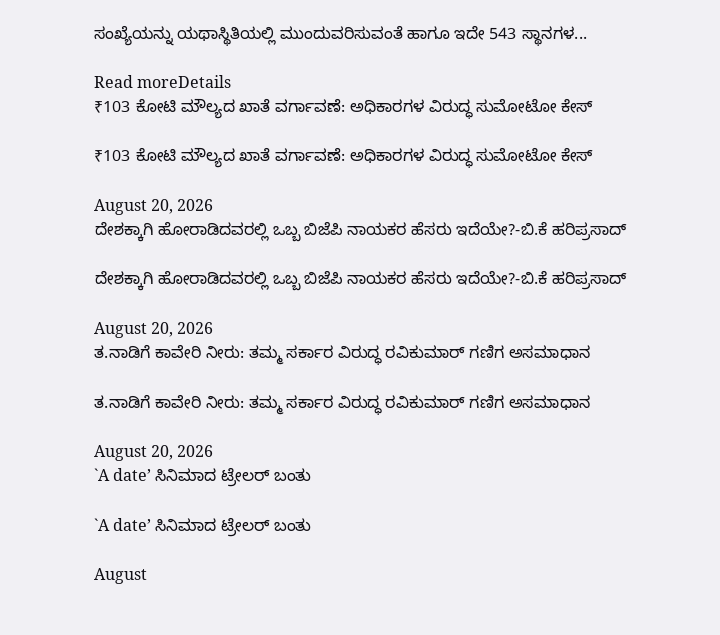ಸಂಖ್ಯೆಯನ್ನು ಯಥಾಸ್ಥಿತಿಯಲ್ಲಿ ಮುಂದುವರಿಸುವಂತೆ ಹಾಗೂ ಇದೇ 543 ಸ್ಥಾನಗಳ...

Read moreDetails
₹103 ಕೋಟಿ ಮೌಲ್ಯದ ಖಾತೆ ವರ್ಗಾವಣೆ: ಅಧಿಕಾರಗಳ ವಿರುದ್ಧ ಸುಮೋಟೋ ಕೇಸ್

₹103 ಕೋಟಿ ಮೌಲ್ಯದ ಖಾತೆ ವರ್ಗಾವಣೆ: ಅಧಿಕಾರಗಳ ವಿರುದ್ಧ ಸುಮೋಟೋ ಕೇಸ್

August 20, 2026
ದೇಶಕ್ಕಾಗಿ ಹೋರಾಡಿದವರಲ್ಲಿ ಒಬ್ಬ ಬಿಜೆಪಿ ನಾಯಕರ ಹೆಸರು ಇದೆಯೇ?-ಬಿ.ಕೆ ಹರಿಪ್ರಸಾದ್‌‌

ದೇಶಕ್ಕಾಗಿ ಹೋರಾಡಿದವರಲ್ಲಿ ಒಬ್ಬ ಬಿಜೆಪಿ ನಾಯಕರ ಹೆಸರು ಇದೆಯೇ?-ಬಿ.ಕೆ ಹರಿಪ್ರಸಾದ್‌‌

August 20, 2026
ತ.ನಾಡಿಗೆ ಕಾವೇರಿ ನೀರು: ತಮ್ಮ ಸರ್ಕಾರ ವಿರುದ್ಧ ರವಿಕುಮಾರ್‌ ಗಣಿಗ ಅಸಮಾಧಾನ

ತ.ನಾಡಿಗೆ ಕಾವೇರಿ ನೀರು: ತಮ್ಮ ಸರ್ಕಾರ ವಿರುದ್ಧ ರವಿಕುಮಾರ್‌ ಗಣಿಗ ಅಸಮಾಧಾನ

August 20, 2026
`A date’ ಸಿನಿಮಾದ ಟ್ರೇಲರ್‌ ಬಂತು

`A date’ ಸಿನಿಮಾದ ಟ್ರೇಲರ್‌ ಬಂತು

August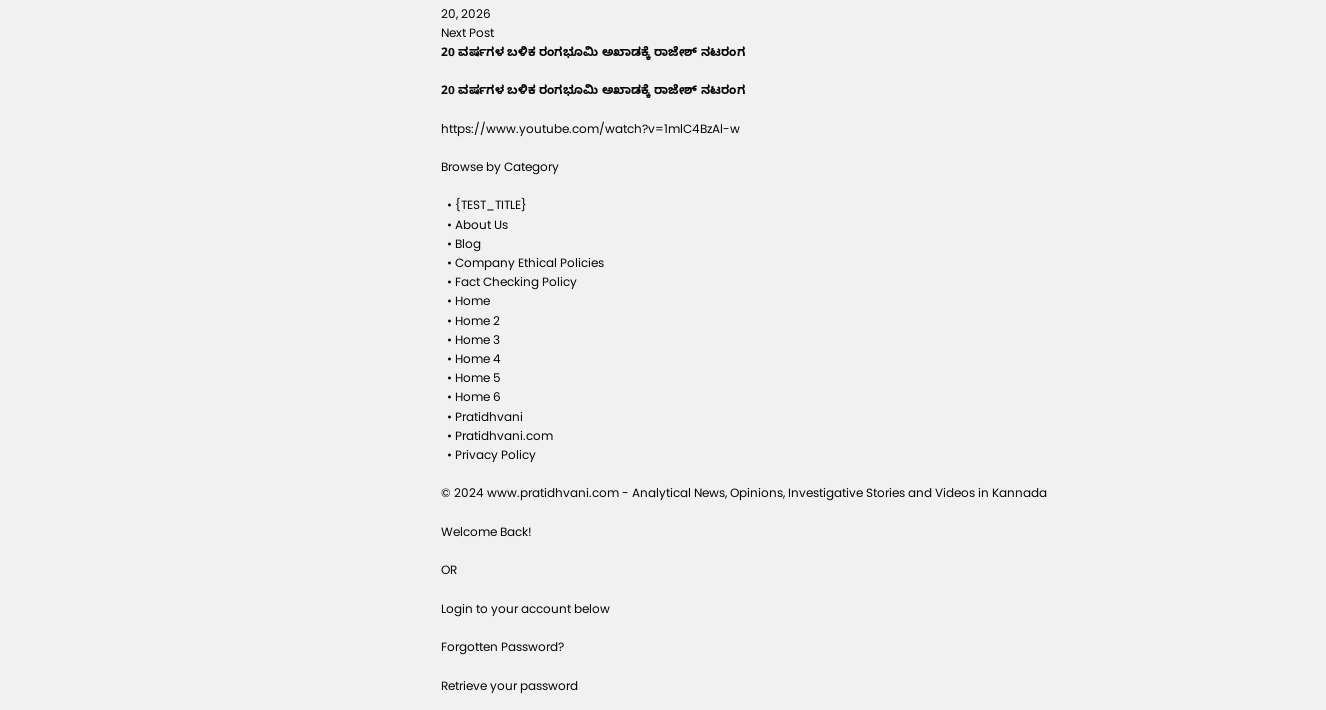20, 2026
Next Post
20 ವರ್ಷಗಳ ಬಳಿಕ ರಂಗಭೂಮಿ ಅಖಾಡಕ್ಕೆ ರಾಜೇಶ್ ನಟರಂಗ

20 ವರ್ಷಗಳ ಬಳಿಕ ರಂಗಭೂಮಿ ಅಖಾಡಕ್ಕೆ ರಾಜೇಶ್ ನಟರಂಗ

https://www.youtube.com/watch?v=1mlC4BzAl-w

Browse by Category

  • {TEST_TITLE}
  • About Us
  • Blog
  • Company Ethical Policies
  • Fact Checking Policy
  • Home
  • Home 2
  • Home 3
  • Home 4
  • Home 5
  • Home 6
  • Pratidhvani
  • Pratidhvani.com
  • Privacy Policy

© 2024 www.pratidhvani.com - Analytical News, Opinions, Investigative Stories and Videos in Kannada

Welcome Back!

OR

Login to your account below

Forgotten Password?

Retrieve your password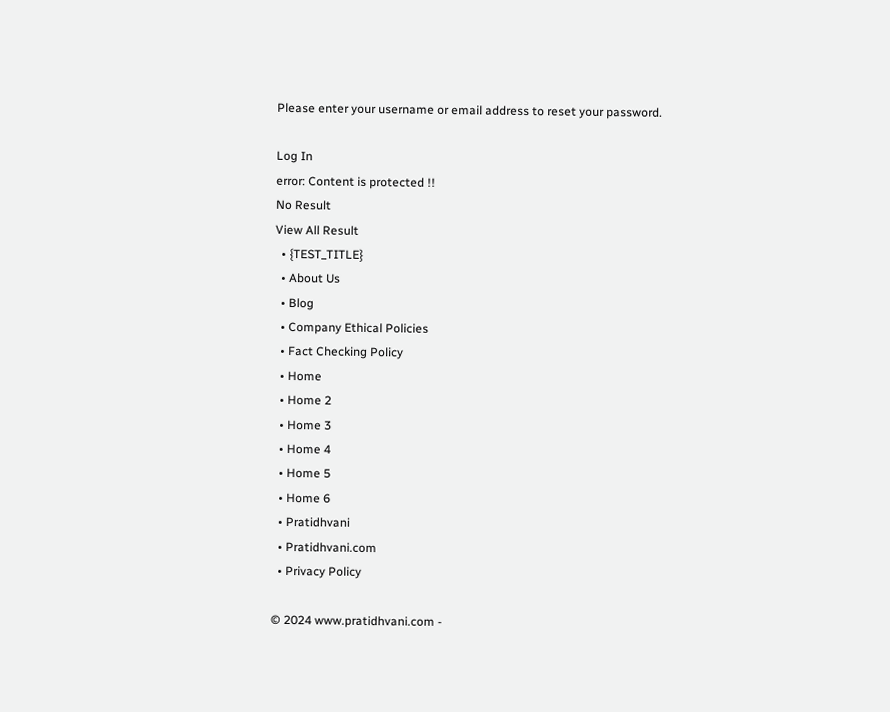Please enter your username or email address to reset your password.

Log In
error: Content is protected !!
No Result
View All Result
  • {TEST_TITLE}
  • About Us
  • Blog
  • Company Ethical Policies
  • Fact Checking Policy
  • Home
  • Home 2
  • Home 3
  • Home 4
  • Home 5
  • Home 6
  • Pratidhvani
  • Pratidhvani.com
  • Privacy Policy

© 2024 www.pratidhvani.com -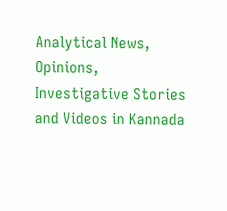Analytical News, Opinions, Investigative Stories and Videos in Kannada